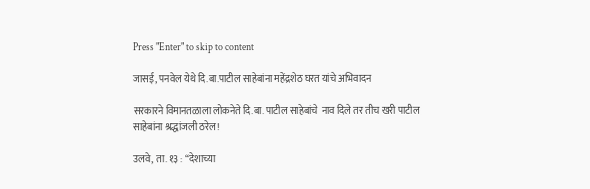Press "Enter" to skip to content

जासई, पनवेल येथे दि.बा.पाटील साहेबांना महेंद्रशेठ घरत यांचे अभिवादन

सरकारने विमानतळाला लोकनेते दि.बा. पाटील साहेबांचे  नाव दिले तर तीच खरी पाटील साहेबांना श्रद्धांजली ठरेल!

उलवे, ता. १३ : “देशाच्या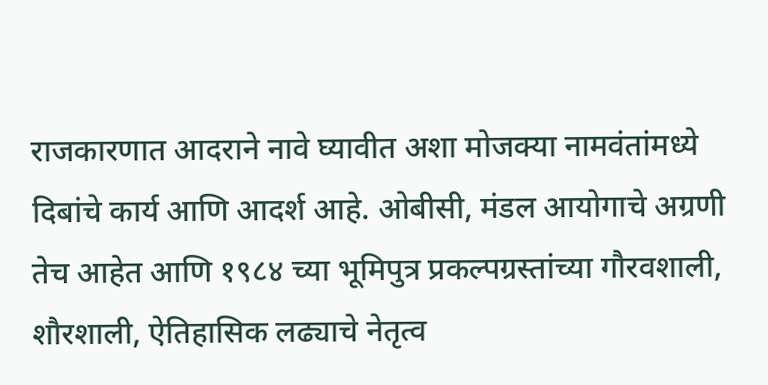राजकारणात आदराने नावे घ्यावीत अशा मोजक्या नामवंतांमध्ये दिबांचे कार्य आणि आदर्श आहे. ओबीसी, मंडल आयोगाचे अग्रणी तेच आहेत आणि १९८४ च्या भूमिपुत्र प्रकल्पग्रस्तांच्या गौरवशाली, शौरशाली, ऐतिहासिक लढ्याचे नेतृत्व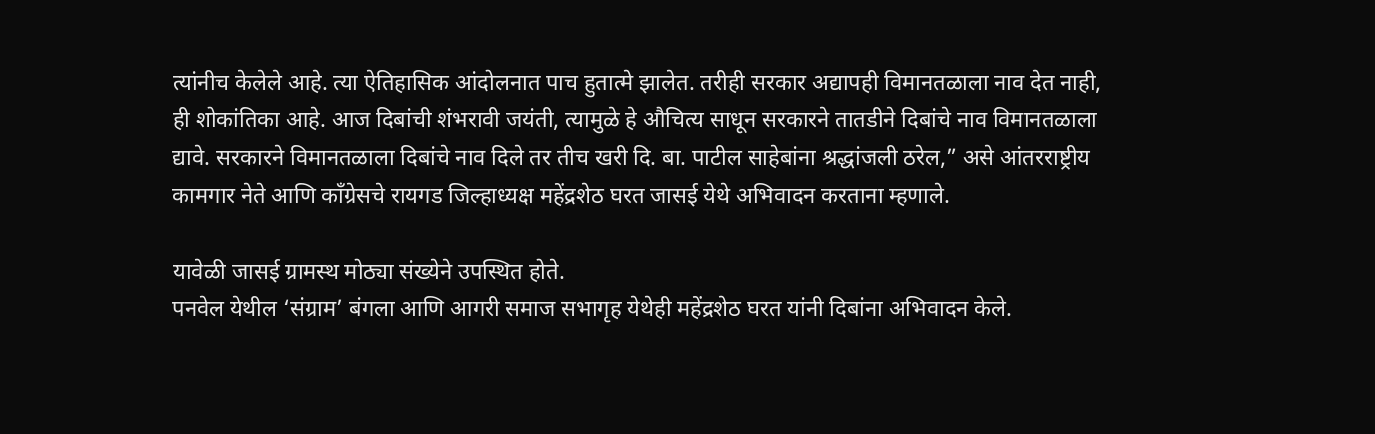त्यांनीच केलेले आहे. त्या ऐतिहासिक आंदोलनात पाच हुतात्मे झालेत. तरीही सरकार अद्यापही विमानतळाला नाव देत नाही, ही शोकांतिका आहे. आज दिबांची शंभरावी जयंती, त्यामुळे हे औचित्य साधून सरकारने तातडीने दिबांचे नाव विमानतळाला द्यावे. सरकारने विमानतळाला दिबांचे नाव दिले तर तीच खरी दि. बा. पाटील साहेबांना श्रद्धांजली ठरेल,” असे आंतरराष्ट्रीय कामगार नेते आणि कॉंग्रेसचे रायगड जिल्हाध्यक्ष महेंद्रशेठ घरत जासई येथे अभिवादन करताना म्हणाले.

यावेळी जासई ग्रामस्थ मोठ्या संख्येने उपस्थित होते.
पनवेल येथील ‘संग्राम’ बंगला आणि आगरी समाज सभागृह येथेही महेंद्रशेठ घरत यांनी दिबांना अभिवादन केले.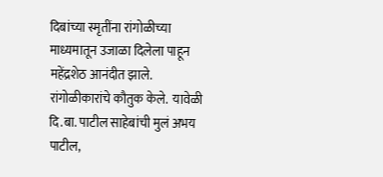दिबांच्या स्मृतींना रांगोळीच्या माध्यमातून उजाळा दिलेला पाहून महेंद्रशेठ आनंदीत झाले. रांगोळीकारांचे कौतुक केले.  यावेळी दि.बा. पाटील साहेबांची मुलं अभय पाटील,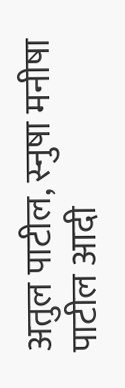अतुल पाटील, स्नुषा मनीषा पाटील आदी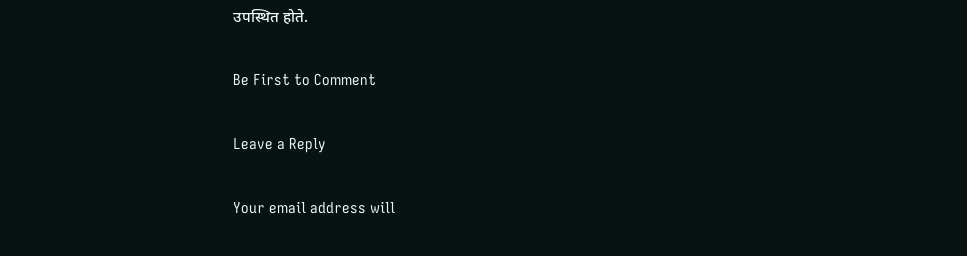उपस्थित होते.

Be First to Comment

Leave a Reply

Your email address will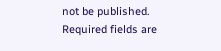not be published. Required fields are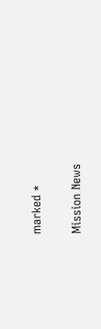marked *

Mission News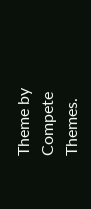Theme by Compete Themes.